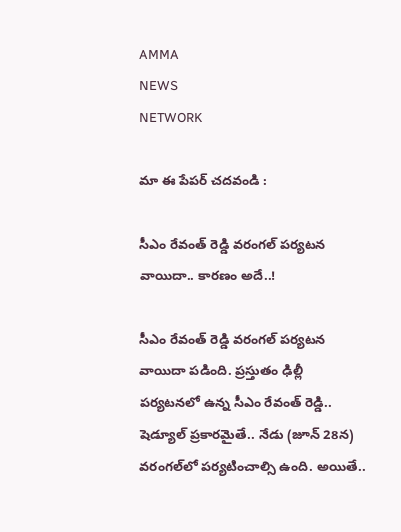AMMA
NEWS
NETWORK

మా ఈ పేపర్ చదవండి :

సీఎం రేవంత్ రెడ్డి వరంగల్ పర్యటన వాయిదా.. కారణం అదే..!

సీఎం రేవంత్ రెడ్డి వరంగల్ పర్యటన వాయిదా పడింది. ప్రస్తుతం ఢిల్లీ పర్యటనలో ఉన్న సీఎం రేవంత్ రెడ్డి.. షెడ్యూల్ ప్రకారమైతే.. నేడు (జూన్ 28న) వరంగల్‌‌లో పర్యటించాల్సి ఉంది. అయితే..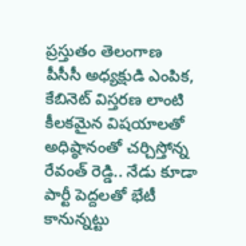ప్రస్తుతం తెలంగాణ పీసీసీ అధ్యక్షుడి ఎంపిక, కేబినెట్ విస్తరణ లాంటి కీలకమైన విషయాలతో అధిష్ఠానంతో చర్చిస్తోన్న రేవంత్ రెడ్డి.. నేడు కూడా పార్టీ పెద్దలతో భేటీ కానున్నట్టు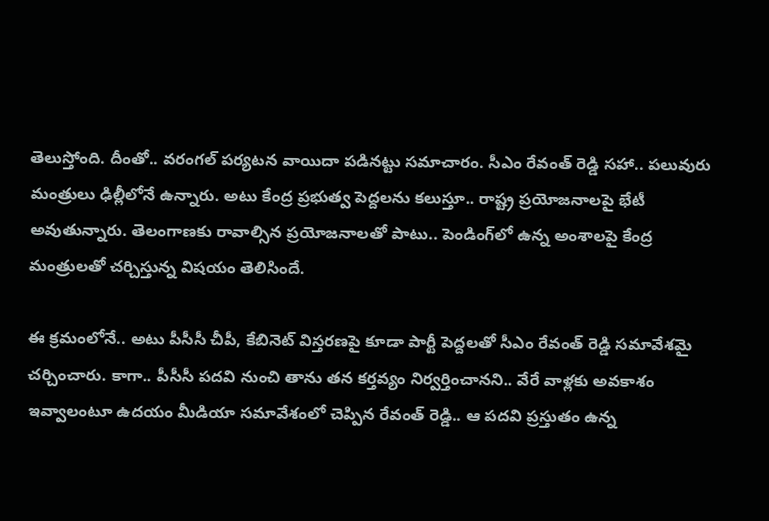తెలుస్తోంది. దీంతో.. వరంగల్ పర్యటన వాయిదా పడినట్టు సమాచారం. సీఎం రేవంత్ రెడ్డి సహా.. పలువురు మంత్రులు ఢిల్లీలోనే ఉన్నారు. అటు కేంద్ర ప్రభుత్వ పెద్దలను కలుస్తూ.. రాష్ట్ర ప్రయోజనాలపై భేటీ అవుతున్నారు. తెలంగాణకు రావాల్సిన ప్రయోజనాలతో పాటు.. పెండింగ్‌లో ఉన్న అంశాలపై కేంద్ర మంత్రులతో చర్చిస్తున్న విషయం తెలిసిందే.

ఈ క్రమంలోనే.. అటు పీసీసీ చీపీ, కేబినెట్ విస్తరణపై కూడా పార్టీ పెద్దలతో సీఎం రేవంత్ రెడ్డి సమావేశమై చర్చించారు. కాగా.. పీసీసీ పదవి నుంచి తాను తన కర్తవ్యం నిర్వర్తించానని.. వేరే వాళ్లకు అవకాశం ఇవ్వాలంటూ ఉదయం మీడియా సమావేశంలో చెప్పిన రేవంత్ రెడ్డి.. ఆ పదవి ప్రస్తుతం ఉన్న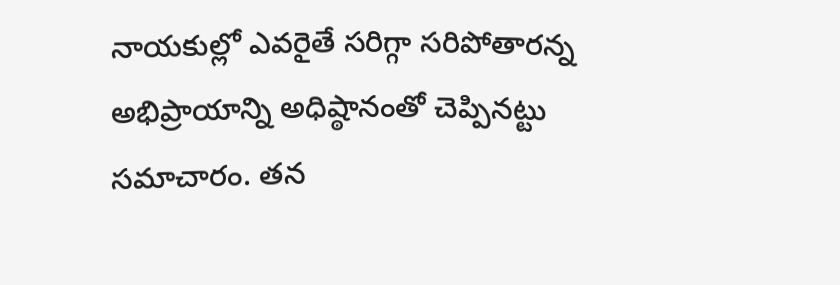నాయకుల్లో ఎవరైతే సరిగ్గా సరిపోతారన్న అభిప్రాయాన్ని అధిష్ఠానంతో చెప్పినట్టు సమాచారం. తన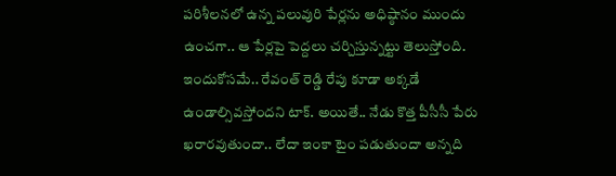పరిశీలనలో ఉన్న పలువురి పేర్లను అధిష్ఠానం ముందు ఉంచగా.. ఆ పేర్లపై పెద్దలు చర్చిస్తున్నట్టు తెలుస్తోంది. ఇందుకోసమే.. రేవంత్ రెడ్డి రేపు కూడా అక్కడే ఉండాల్సివస్తోందని టాక్. అయితే.. నేడు కొత్త పీసీసీ పేరు ఖరారవుతుందా.. లేదా ఇంకా టైం పడుతుందా అన్నది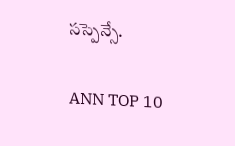సస్పెన్సే.

ANN TOP 10